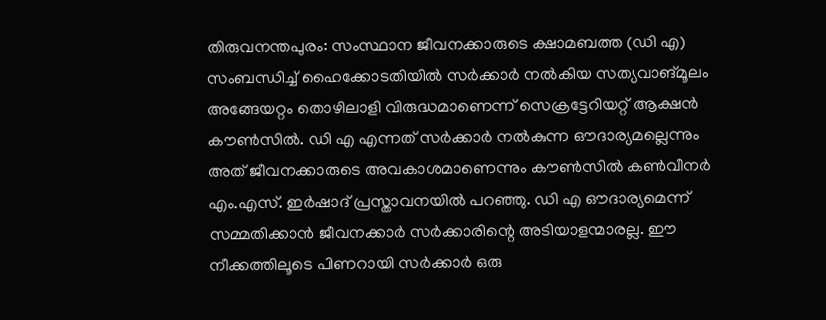തിരുവനന്തപുരം: സംസ്ഥാന ജീവനക്കാരുടെ ക്ഷാമബത്ത (ഡി എ) സംബന്ധിച്ച് ഹൈക്കോടതിയിൽ സർക്കാർ നൽകിയ സത്യവാങ്മൂലം അങ്ങേയറ്റം തൊഴിലാളി വിരുദ്ധമാണെന്ന് സെക്രട്ടേറിയറ്റ് ആക്ഷൻ കൗൺസിൽ. ഡി എ എന്നത് സർക്കാർ നൽകുന്ന ഔദാര്യമല്ലെന്നും അത് ജീവനക്കാരുടെ അവകാശമാണെന്നും കൗൺസിൽ കൺവീനർ എം.എസ്. ഇർഷാദ് പ്രസ്താവനയിൽ പറഞ്ഞു. ഡി എ ഔദാര്യമെന്ന് സമ്മതിക്കാൻ ജീവനക്കാർ സർക്കാരിന്റെ അടിയാളന്മാരല്ല. ഈ നീക്കത്തിലൂടെ പിണറായി സർക്കാർ ഒരു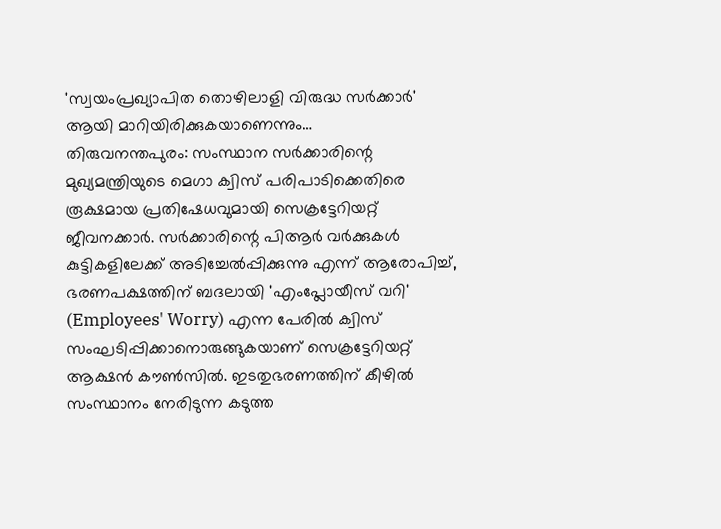'സ്വയംപ്രഖ്യാപിത തൊഴിലാളി വിരുദ്ധ സർക്കാർ' ആയി മാറിയിരിക്കുകയാണെന്നും…
തിരുവനന്തപുരം: സംസ്ഥാന സർക്കാരിന്റെ മുഖ്യമന്ത്രിയുടെ മെഗാ ക്വിസ് പരിപാടിക്കെതിരെ രൂക്ഷമായ പ്രതിഷേധവുമായി സെക്രട്ടേറിയറ്റ് ജീവനക്കാർ. സർക്കാരിന്റെ പിആർ വർക്കുകൾ കുട്ടികളിലേക്ക് അടിച്ചേൽപ്പിക്കുന്നു എന്ന് ആരോപിച്ച്, ഭരണപക്ഷത്തിന് ബദലായി 'എംപ്ലോയീസ് വറി' (Employees' Worry) എന്ന പേരിൽ ക്വിസ് സംഘടിപ്പിക്കാനൊരുങ്ങുകയാണ് സെക്രട്ടേറിയറ്റ് ആക്ഷൻ കൗൺസിൽ. ഇടതുഭരണത്തിന് കീഴിൽ സംസ്ഥാനം നേരിടുന്ന കടുത്ത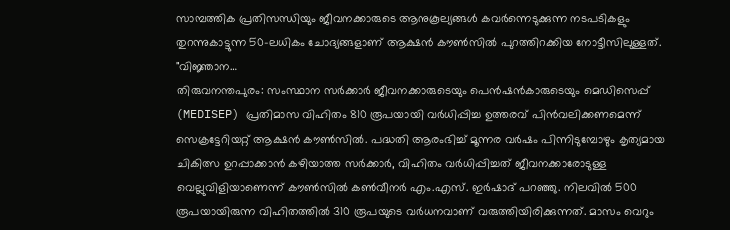സാമ്പത്തിക പ്രതിസന്ധിയും ജീവനക്കാരുടെ ആനുകൂല്യങ്ങൾ കവർന്നെടുക്കുന്ന നടപടികളും തുറന്നുകാട്ടുന്ന 50-ലധികം ചോദ്യങ്ങളാണ് ആക്ഷൻ കൗൺസിൽ പുറത്തിറക്കിയ നോട്ടീസിലുള്ളത്. "വിജ്ഞാന…
തിരുവനന്തപുരം: സംസ്ഥാന സർക്കാർ ജീവനക്കാരുടെയും പെൻഷൻകാരുടെയും മെഡിസെപ്പ് (MEDISEP) പ്രതിമാസ വിഹിതം 810 രൂപയായി വർധിപ്പിച്ച ഉത്തരവ് പിൻവലിക്കണമെന്ന് സെക്രട്ടേറിയറ്റ് ആക്ഷൻ കൗൺസിൽ. പദ്ധതി ആരംഭിച്ച് മൂന്നര വർഷം പിന്നിടുമ്പോഴും കൃത്യമായ ചികിത്സ ഉറപ്പാക്കാൻ കഴിയാത്ത സർക്കാർ, വിഹിതം വർധിപ്പിച്ചത് ജീവനക്കാരോടുള്ള വെല്ലുവിളിയാണെന്ന് കൗൺസിൽ കൺവീനർ എം.എസ്. ഇർഷാദ് പറഞ്ഞു. നിലവിൽ 500 രൂപയായിരുന്ന വിഹിതത്തിൽ 310 രൂപയുടെ വർധനവാണ് വരുത്തിയിരിക്കുന്നത്. മാസം വെറും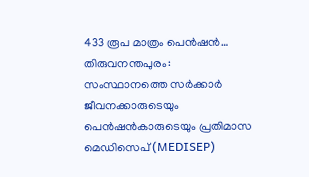433 രൂപ മാത്രം പെൻഷൻ…
തിരുവനന്തപുരം: സംസ്ഥാനത്തെ സർക്കാർ ജീവനക്കാരുടെയും പെൻഷൻകാരുടെയും പ്രതിമാസ മെഡിസെപ് (MEDISEP)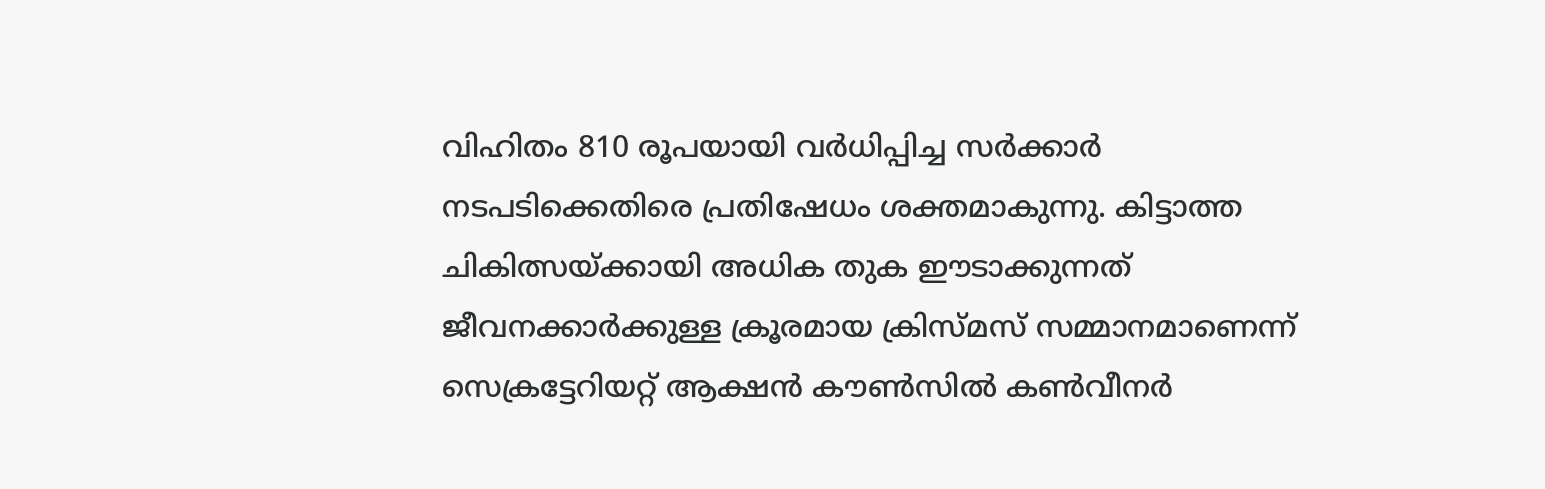വിഹിതം 810 രൂപയായി വർധിപ്പിച്ച സർക്കാർ നടപടിക്കെതിരെ പ്രതിഷേധം ശക്തമാകുന്നു. കിട്ടാത്ത ചികിത്സയ്ക്കായി അധിക തുക ഈടാക്കുന്നത് ജീവനക്കാർക്കുള്ള ക്രൂരമായ ക്രിസ്മസ് സമ്മാനമാണെന്ന് സെക്രട്ടേറിയറ്റ് ആക്ഷൻ കൗൺസിൽ കൺവീനർ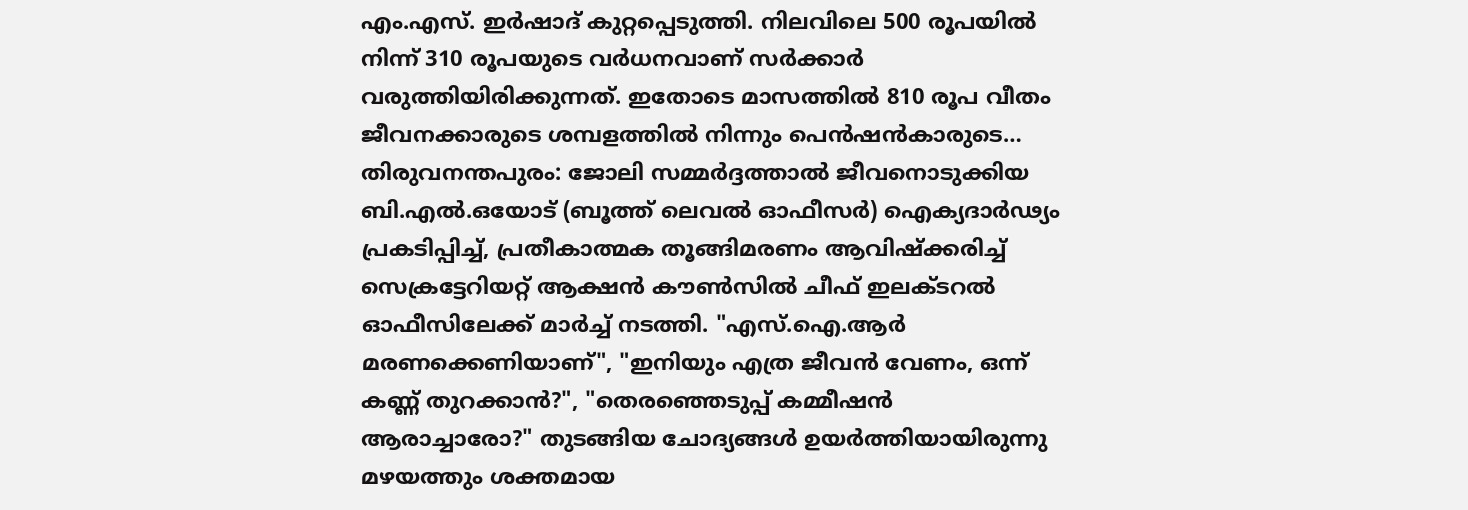എം.എസ്. ഇർഷാദ് കുറ്റപ്പെടുത്തി. നിലവിലെ 500 രൂപയിൽ നിന്ന് 310 രൂപയുടെ വർധനവാണ് സർക്കാർ വരുത്തിയിരിക്കുന്നത്. ഇതോടെ മാസത്തിൽ 810 രൂപ വീതം ജീവനക്കാരുടെ ശമ്പളത്തിൽ നിന്നും പെൻഷൻകാരുടെ…
തിരുവനന്തപുരം: ജോലി സമ്മർദ്ദത്താൽ ജീവനൊടുക്കിയ ബി.എൽ.ഒയോട് (ബൂത്ത് ലെവൽ ഓഫീസർ) ഐക്യദാർഢ്യം പ്രകടിപ്പിച്ച്, പ്രതീകാത്മക തൂങ്ങിമരണം ആവിഷ്ക്കരിച്ച് സെക്രട്ടേറിയറ്റ് ആക്ഷൻ കൗൺസിൽ ചീഫ് ഇലക്ടറൽ ഓഫീസിലേക്ക് മാർച്ച് നടത്തി. "എസ്.ഐ.ആർ മരണക്കെണിയാണ്", "ഇനിയും എത്ര ജീവൻ വേണം, ഒന്ന് കണ്ണ് തുറക്കാൻ?", "തെരഞ്ഞെടുപ്പ് കമ്മീഷൻ ആരാച്ചാരോ?" തുടങ്ങിയ ചോദ്യങ്ങൾ ഉയർത്തിയായിരുന്നു മഴയത്തും ശക്തമായ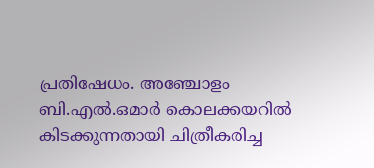പ്രതിഷേധം. അഞ്ചോളം ബി.എൽ.ഒമാർ കൊലക്കയറിൽ കിടക്കുന്നതായി ചിത്രീകരിച്ച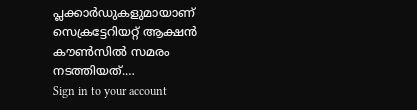പ്ലക്കാർഡുകളുമായാണ് സെക്രട്ടേറിയറ്റ് ആക്ഷൻ കൗൺസിൽ സമരം നടത്തിയത്.…
Sign in to your account